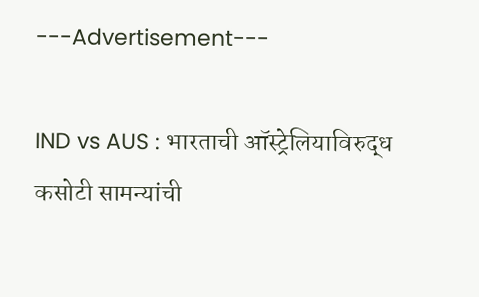---Advertisement---

IND vs AUS : भारताची ऑस्ट्रेलियाविरुद्ध कसोटी सामन्यांची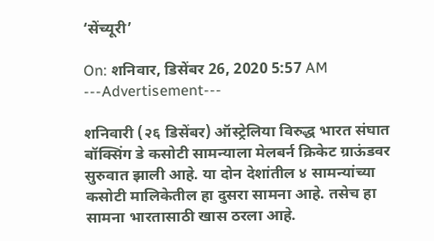‘सेंच्यूरी’

On: शनिवार, डिसेंबर 26, 2020 5:57 AM
---Advertisement---

शनिवारी (२६ डिसेंबर) ऑस्ट्रेलिया विरुद्ध भारत संघात बॉक्सिंग डे कसोटी सामन्याला मेलबर्न क्रिकेट ग्राऊंडवर सुरुवात झाली आहे. या दोन देशांतील ४ सामन्यांच्या कसोटी मालिकेतील हा दुसरा सामना आहे. तसेच हा सामना भारतासाठी खास ठरला आहे.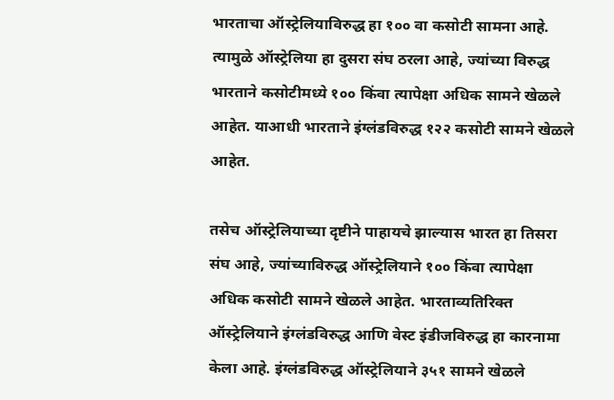भारताचा ऑस्ट्रेलियाविरुद्ध हा १०० वा कसोटी सामना आहे. त्यामुळे ऑस्ट्रेलिया हा दुसरा संघ ठरला आहे, ज्यांच्या विरुद्ध भारताने कसोटीमध्ये १०० किंवा त्यापेक्षा अधिक सामने खेळले आहेत. याआधी भारताने इंग्लंडविरुद्ध १२२ कसोटी सामने खेळले आहेत.

तसेच ऑस्ट्रेलियाच्या दृष्टीने पाहायचे झाल्यास भारत हा तिसरा संघ आहे, ज्यांच्याविरुद्ध ऑस्ट्रेलियाने १०० किंवा त्यापेक्षा अधिक कसोटी सामने खेळले आहेत. भारताव्यतिरिक्त ऑस्ट्रेलियाने इंग्लंडविरुद्ध आणि वेस्ट इंडीजविरुद्ध हा कारनामा केला आहे. इंग्लंडविरुद्ध ऑस्ट्रेलियाने ३५१ सामने खेळले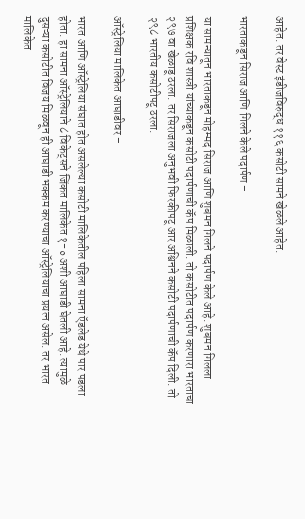आहेत. तर वेस्ट इंडीजविरुद्ध ११६ कसोटी सामने खेळले आहेत.

भारताकडून सिराज आणि गिलने केले पदार्पण –

या सामन्यातून भारताकडून मोहम्मद सिराज आणि शुबमन गिलने पदार्पण केले आहे. शुबमन गिलला प्रशिक्षक रवि शास्त्री यांच्याकडून कसोटी पदार्पणाची कॅप मिळाली. तो कसोटीत पदार्पण करणारा भारताचा २९७ वा खेळाडू ठरला. तर सिराजला अनुभवी फिरकीपटू आर अश्विनने कसोटी पदार्पणाची कॅप दिली. तो २९८ भारतीय कसोटीपटू ठरला.

ऑस्ट्रेलिया मालिकेत आघाडीवर –

भारत आणि ऑस्ट्रेलिया संघात होत असलेल्या कसोटी मालिकेतील पहिला सामना ऍडलेड येथे पार पडला होता. हा सामना ऑस्ट्रेलियाने ८ विकेट्सने जिंकत मालिकेत १-० अशी आघाडी घेतली आहे. त्यामुळे दुसऱ्या कसोटीत विजय मिळवून ही आघाडी भक्कम करण्याचा ऑस्ट्रेलियाचा प्रयत्न असेल. तर भारत मालिकेत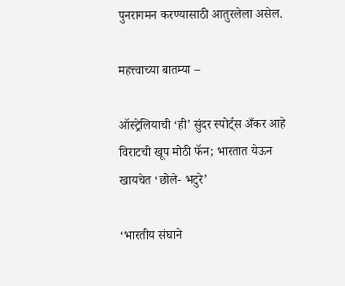पुनरागमन करण्यासाठी आतुरलेला असेल.

महत्त्वाच्या बातम्या –

ऑस्ट्रेलियाची ‘ही’ सुंदर स्पोर्ट्स अँकर आहे विराटची खूप मोठी फॅन; भारतात येऊन खायचेत ‘छोले- भटुरे’

‘भारतीय संघाने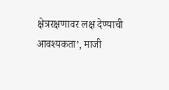क्षेत्ररक्षणावर लक्ष देण्याची आवश्यकता’, माजी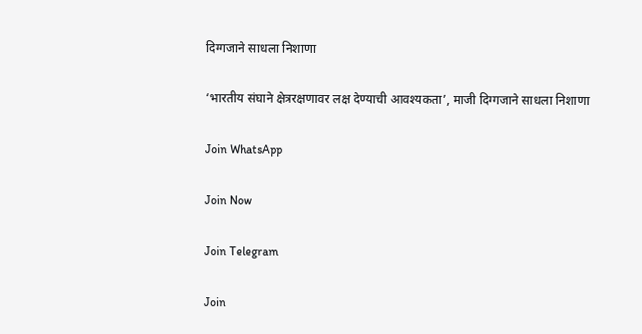दिग्गजाने साधला निशाणा

‘भारतीय संघाने क्षेत्ररक्षणावर लक्ष देण्याची आवश्यकता’, माजी दिग्गजाने साधला निशाणा

Join WhatsApp

Join Now

Join Telegram

Join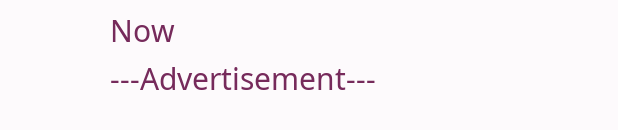Now
---Advertisement---